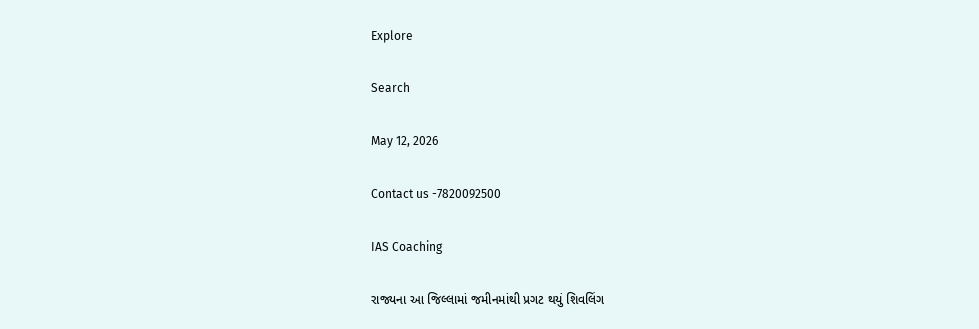Explore

Search

May 12, 2026

Contact us -7820092500

IAS Coaching

રાજ્યના આ જિલ્લામાં જમીનમાંથી પ્રગટ થયું શિવલિંગ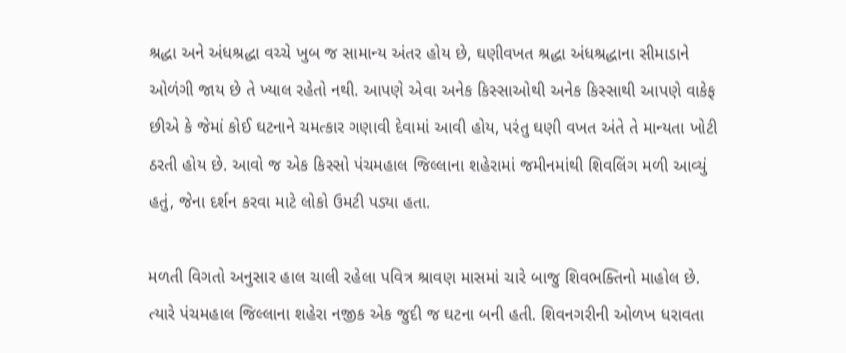શ્રદ્ધા અને અંધશ્રદ્ધા વચ્ચે ખુબ જ સામાન્ય અંતર હોય છે, ઘણીવખત શ્રદ્ધા અંધશ્રદ્ધાના સીમાડાને ઓળંગી જાય છે તે ખ્યાલ રહેતો નથી. આપણે એવા અનેક કિસ્સાઓથી અનેક કિસ્સાથી આપણે વાકેફ છીએ કે જેમાં કોઈ ઘટનાને ચમત્કાર ગણાવી દેવામાં આવી હોય, પરંતુ ઘણી વખત અંતે તે માન્યતા ખોટી ઠરતી હોય છે. આવો જ એક કિસ્સો પંચમહાલ જિલ્લાના શહેરામાં જમીનમાંથી શિવલિંગ મળી આવ્યું હતું, જેના દર્શન કરવા માટે લોકો ઉમટી પડ્યા હતા.

મળતી વિગતો અનુસાર હાલ ચાલી રહેલા પવિત્ર શ્રાવણ માસમાં ચારે બાજુ શિવભક્તિનો માહોલ છે. ત્યારે પંચમહાલ જિલ્લાના શહેરા નજીક એક જુદી જ ઘટના બની હતી. શિવનગરીની ઓળખ ધરાવતા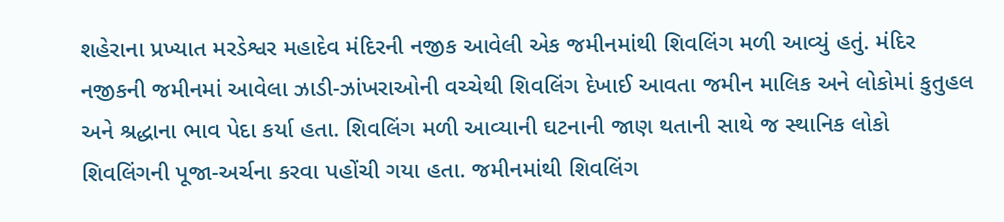શહેરાના પ્રખ્યાત મરડેશ્વર મહાદેવ મંદિરની નજીક આવેલી એક જમીનમાંથી શિવલિંગ મળી આવ્યું હતું. મંદિર નજીકની જમીનમાં આવેલા ઝાડી-ઝાંખરાઓની વચ્ચેથી શિવલિંગ દેખાઈ આવતા જમીન માલિક અને લોકોમાં કુતુહલ અને શ્રદ્ધાના ભાવ પેદા કર્યા હતા. શિવલિંગ મળી આવ્યાની ઘટનાની જાણ થતાની સાથે જ સ્થાનિક લોકો શિવલિંગની પૂજા-અર્ચના કરવા પહોંચી ગયા હતા. જમીનમાંથી શિવલિંગ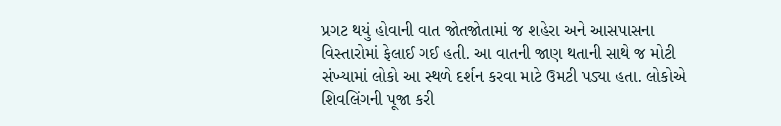પ્રગટ થયું હોવાની વાત જોતજોતામાં જ શહેરા અને આસપાસના વિસ્તારોમાં ફેલાઈ ગઈ હતી. આ વાતની જાણ થતાની સાથે જ મોટી સંખ્યામાં લોકો આ સ્થળે દર્શન કરવા માટે ઉમટી પડ્યા હતા. લોકોએ શિવલિંગની પૂજા કરી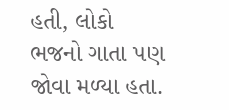હતી, લોકો ભજનો ગાતા પણ જોવા મળ્યા હતા.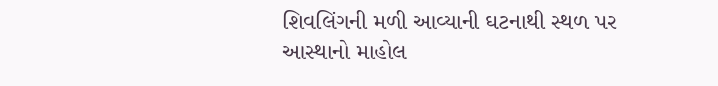શિવલિંગની મળી આવ્યાની ઘટનાથી સ્થળ પર આસ્થાનો માહોલ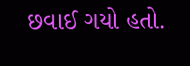છવાઈ ગયો હતો.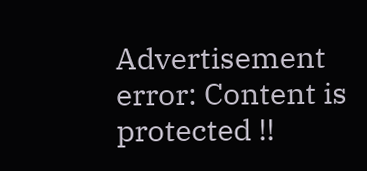Advertisement
error: Content is protected !!